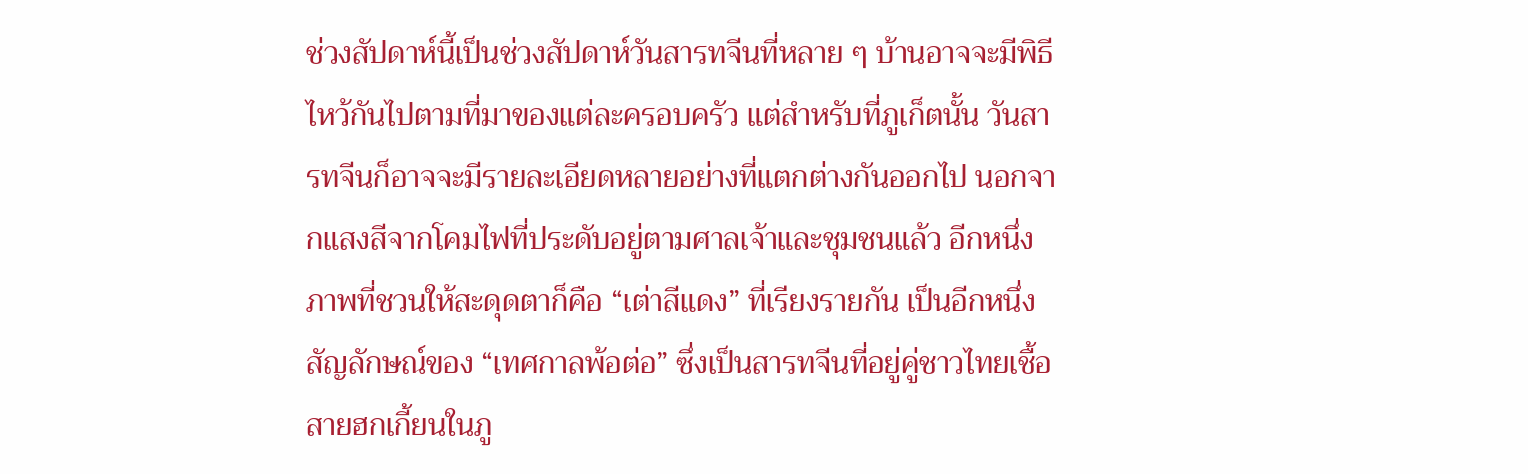ช่วงสัปดาห์นี้เป็นช่วงสัปดาห์วันสารทจีนที่หลาย ๆ บ้านอาจจะมีพิธีไหว้กันไปตามที่มาของแต่ละครอบครัว แต่สำหรับที่ภูเก็ตนั้น วันสารทจีนก็อาจจะมีรายละเอียดหลายอย่างที่แตกต่างกันออกไป นอกจากแสงสีจากโคมไฟที่ประดับอยู่ตามศาลเจ้าและชุมชนแล้ว อีกหนึ่งภาพที่ชวนให้สะดุดตาก็คือ “เต่าสีแดง” ที่เรียงรายกัน เป็นอีกหนึ่งสัญลักษณ์ของ “เทศกาลพ้อต่อ” ซึ่งเป็นสารทจีนที่อยู่คู่ชาวไทยเชื้อสายฮกเกี้ยนในภู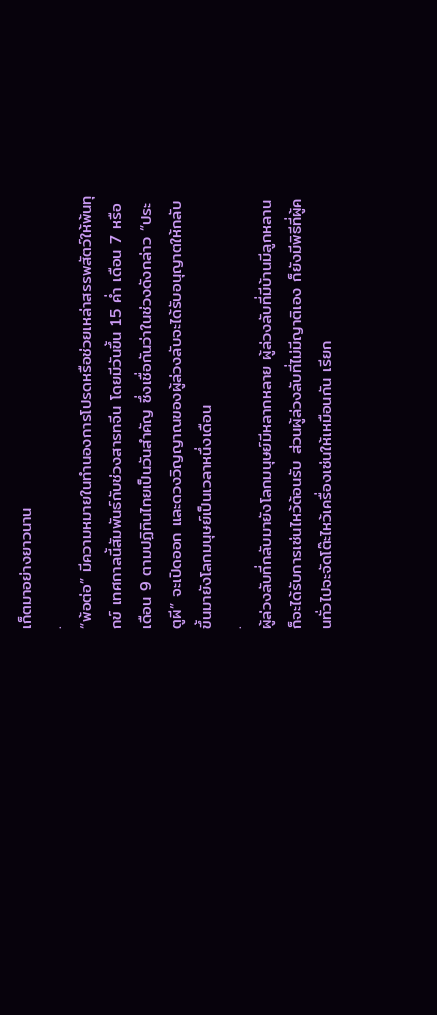เก็ตมาอย่างยาวนาน
.
“พ้อต่อ” มีความหมายในทำนองการโปรดหรือช่วยเหล่าสรรพสัตว์ให้พ้นทุกข์ เทศกาลนี้สัมพันธ์กับช่วงสารทจีน โดยมีวันขึ้น 15 ค่ำ เดือน 7 หรือเดือน 9 ตามปฏิทินไทยเป็นวันสำคัญ ซึ่งเชื่อกันว่าในช่วงดังกล่าว “ประตูผี” จะเปิดออก และดวงวิญญาณของผู้ล่วงลับจะได้รับอนุญาตให้กลับขึ้นมายังโลกมนุษย์เป็นเวลาหนึ่งเดือน
.
ผู้ล่วงลับที่กลับมายังโลกมนุษย์มีหลากหลาย ผู้ล่วงลับที่มีบ้านมีลูกหลานก็จะได้รับการเซ่นไหว้ต้อนรับ ส่วนผู้ล่วงลับที่ไม่มีญาติเอง ก็ยังมีพิธีที่ผู้คนทั่วไปจะจัดโต๊ะไหว้เครื่องเซ่นให้เหมือนกัน เรียก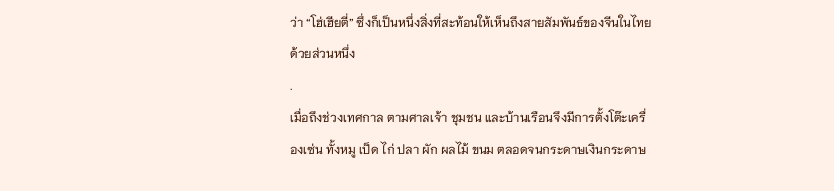ว่า “โฮ่เฮียตี่” ซึ่งก็เป็นหนึ่งสิ่งที่สะท้อนให้เห็นถึงสายสัมพันธ์ของจีนในไทยด้วยส่วนหนึ่ง
.
เมื่อถึงช่วงเทศกาล ตามศาลเจ้า ชุมชน และบ้านเรือนจึงมีการตั้งโต๊ะเครื่องเซ่น ทั้งหมู เป็ด ไก่ ปลา ผัก ผลไม้ ขนม ตลอดจนกระดาษเงินกระดาษ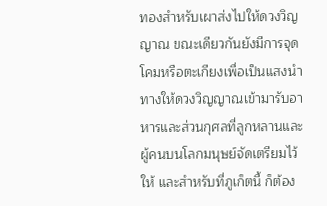ทองสำหรับเผาส่งไปให้ดวงวิญญาณ ขณะเดียวกันยังมีการจุดโคมหรือตะเกียงเพื่อเป็นแสงนำทางให้ดวงวิญญาณเข้ามารับอาหารและส่วนกุศลที่ลูกหลานและผู้คนบนโลกมนุษย์จัดเตรียมไว้ให้ และสำหรับที่ภูเก็ตนี้ ก็ต้อง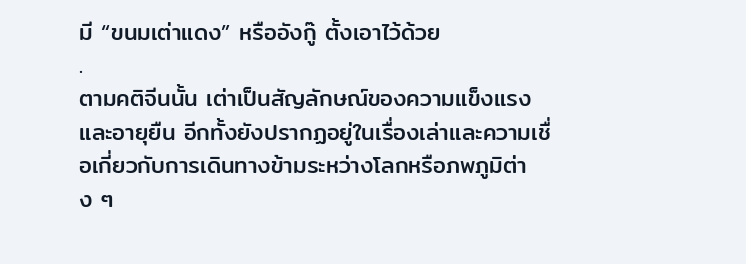มี “ขนมเต่าแดง” หรืออังกู๊ ตั้งเอาไว้ด้วย
.
ตามคติจีนนั้น เต่าเป็นสัญลักษณ์ของความแข็งแรงและอายุยืน อีกทั้งยังปรากฏอยู่ในเรื่องเล่าและความเชื่อเกี่ยวกับการเดินทางข้ามระหว่างโลกหรือภพภูมิต่าง ๆ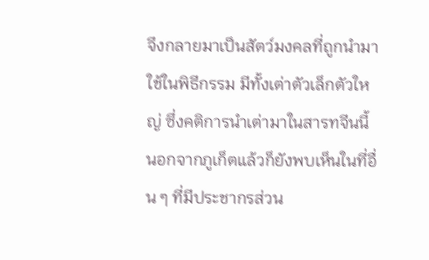จึงกลายมาเป็นสัตว์มงคลที่ถูกนำมาใช้ในพิธีกรรม มีทั้งเต่าตัวเล็กตัวใหญ่ ซึ่งคติการนำเต่ามาในสารทจีนนี้ นอกจากภูเก็ตแล้วก็ยังพบเห็นในที่อื่น ๆ ที่มีประชากรส่วน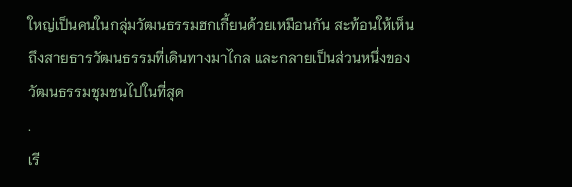ใหญ่เป็นคนในกลุ่มวัฒนธรรมฮกเกี้ยนด้วยเหมือนกัน สะท้อนให้เห็นถึงสายธารวัฒนธรรมที่เดินทางมาไกล และกลายเป็นส่วนหนึ่งของวัฒนธรรมชุมชนไปในที่สุด
.
เรี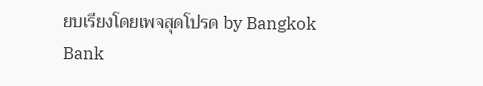ยบเรียงโดยเพจสุดโปรด by Bangkok Bank